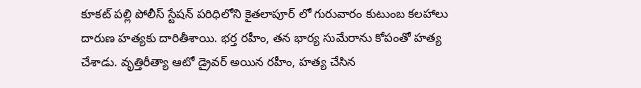కూకట్ పల్లి పోలీస్ స్టేషన్ పరిధిలోని కైతలాపూర్ లో గురువారం కుటుంబ కలహాలు దారుణ హత్యకు దారితీశాయి. భర్త రహీం, తన భార్య సుమేరాను కోపంతో హత్య చేశాడు. వృత్తిరీత్యా ఆటో డ్రైవర్ అయిన రహీం, హత్య చేసిన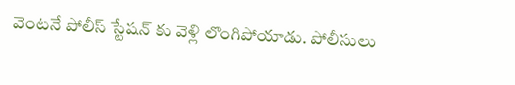వెంటనే పోలీస్ స్టేషన్ కు వెళ్లి లొంగిపోయాడు. పోలీసులు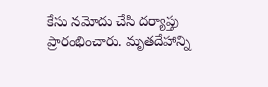కేసు నమోదు చేసి దర్యాప్తు ప్రారంభించారు. మృతదేహాన్ని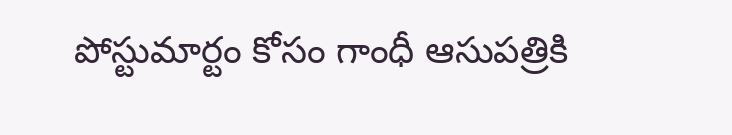పోస్టుమార్టం కోసం గాంధీ ఆసుపత్రికి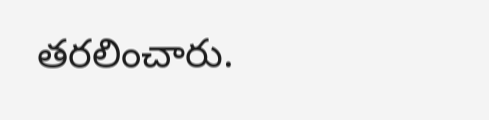తరలించారు.